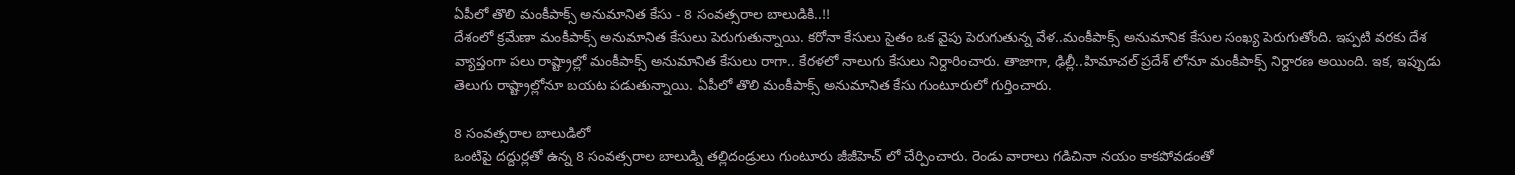ఏపీలో తొలి మంకీపాక్స్ అనుమానిత కేసు - 8 సంవత్సరాల బాలుడికి..!!
దేశంలో క్రమేణా మంకీపాక్స్ అనుమానిత కేసులు పెరుగుతున్నాయి. కరోనా కేసులు సైతం ఒక వైపు పెరుగుతున్న వేళ..మంకీపాక్స్ అనుమానిక కేసుల సంఖ్య పెరుగుతోంది. ఇప్పటి వరకు దేశ వ్యాప్తంగా పలు రాష్ట్రాల్లో మంకీపాక్స్ అనుమానిత కేసులు రాగా.. కేరళలో నాలుగు కేసులు నిర్దారించారు. తాజాగా, ఢిల్లీ..హిమాచల్ ప్రదేశ్ లోనూ మంకీపాక్స్ నిర్దారణ అయింది. ఇక, ఇప్పుడు తెలుగు రాష్ట్రాల్లోనూ బయట పడుతున్నాయి. ఏపీలో తొలి మంకీపాక్స్ అనుమానిత కేసు గుంటూరులో గుర్తించారు.

8 సంవత్సరాల బాలుడిలో
ఒంటిపై దద్దుర్లతో ఉన్న 8 సంవత్సరాల బాలుడ్ని తల్లిదండ్రులు గుంటూరు జీజీహెచ్ లో చేర్పించారు. రెండు వారాలు గడిచినా నయం కాకపోవడంతో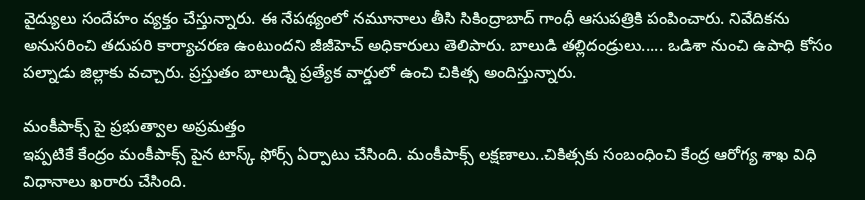వైద్యులు సందేహం వ్యక్తం చేస్తున్నారు. ఈ నేపథ్యంలో నమూనాలు తీసి సికింద్రాబాద్ గాంధీ ఆసుపత్రికి పంపించారు. నివేదికను అనుసరించి తదుపరి కార్యాచరణ ఉంటుందని జీజీహెచ్ అధికారులు తెలిపారు. బాలుడి తల్లిదండ్రులు..... ఒడిశా నుంచి ఉపాధి కోసం పల్నాడు జిల్లాకు వచ్చారు. ప్రస్తుతం బాలుడ్ని ప్రత్యేక వార్డులో ఉంచి చికిత్స అందిస్తున్నారు.

మంకీపాక్స్ పై ప్రభుత్వాల అప్రమత్తం
ఇప్పటికే కేంద్రం మంకీపాక్స్ పైన టాస్క్ ఫోర్స్ ఏర్పాటు చేసింది. మంకీపాక్స్ లక్షణాలు..చికిత్సకు సంబంధించి కేంద్ర ఆరోగ్య శాఖ విధి విధానాలు ఖరారు చేసింది.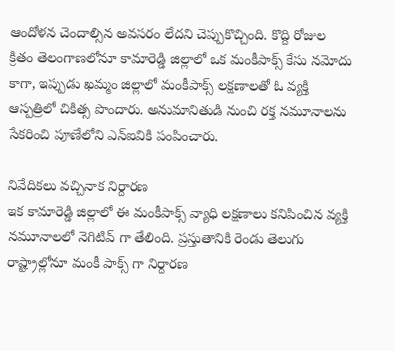ఆందోళన చెందాల్సిన అవసరం లేదని చెప్పుకొచ్చింది. కొద్ది రోజుల క్రితం తెలంగాణలోనూ కామారెడ్డి జిల్లాలో ఒక మంకీపాక్స్ కేసు నమోదు కాగా, ఇప్పుడు ఖమ్మం జిల్లాలో మంకీపాక్స్ లక్షణాలతో ఓ వ్యక్తి ఆస్పత్రిలో చికిత్స పొందారు. అనుమానితుడి నుంచి రక్త నమూనాలను సేకరించి పూణేలోని ఎన్ఐవికి పంపించారు.

నివేదికలు వచ్చినాక నిర్దారణ
ఇక కామారెడ్డి జిల్లాలో ఈ మంకీపాక్స్ వ్యాధి లక్షణాలు కనిపించిన వ్యక్తి నమూనాలలో నెగిటివ్ గా తేలింది. ప్రస్తుతానికి రెండు తెలుగు రాష్ట్రాల్లోనూ మంకీ పాక్స్ గా నిర్దారణ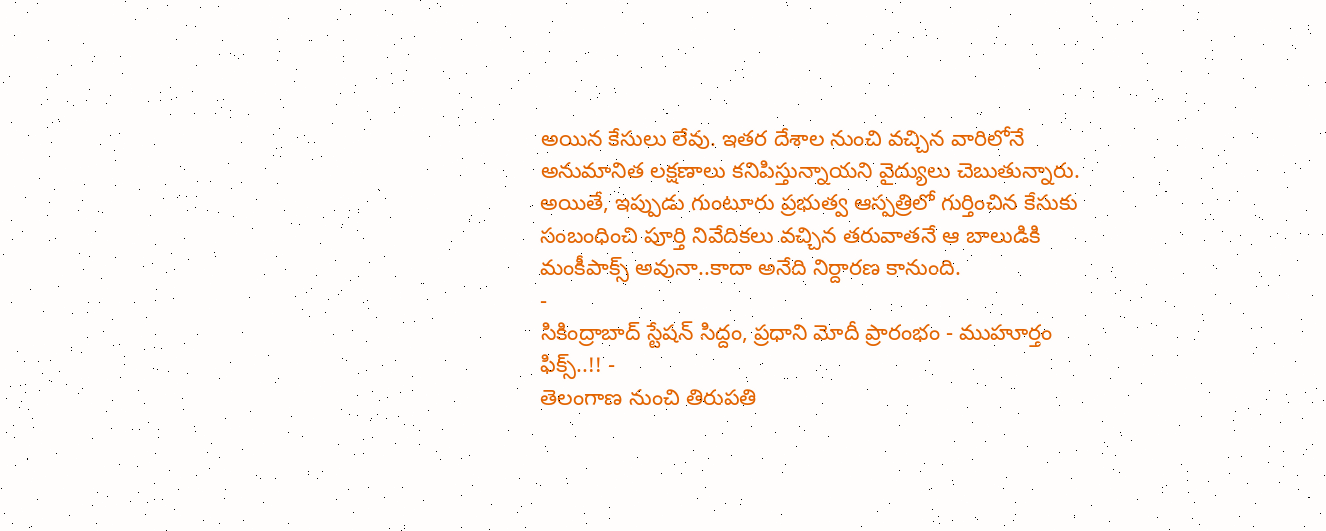అయిన కేసులు లేవు. ఇతర దేశాల నుంచి వచ్చిన వారిలోనే అనుమానిత లక్షణాలు కనిపిస్తున్నాయని వైద్యులు చెబుతున్నారు. అయితే, ఇప్పుడు గుంటూరు ప్రభుత్వ ఆస్పత్రిలో గుర్తించిన కేసుకు సంబంధించి పూర్తి నివేదికలు వచ్చిన తరువాతనే ఆ బాలుడికి మంకీపాక్స్ అవునా..కాదా అనేది నిర్దారణ కానుంది.
-
సికింద్రాబాద్ స్టేషన్ సిద్దం, ప్రధాని మోదీ ప్రారంభం - ముహూర్తం ఫిక్స్..!! -
తెలంగాణ నుంచి తిరుపతి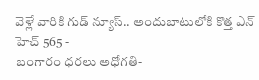వెళ్లే వారికి గుడ్ న్యూస్.. అందుబాటులోకి కొత్త ఎన్ హెచ్ 565 -
బంగారం ధరలు అధోగతి-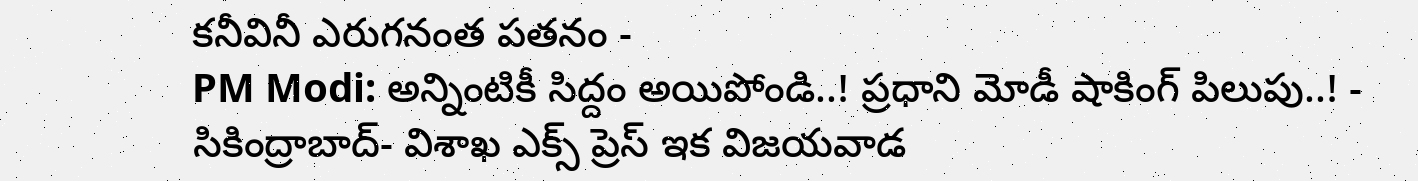కనీవినీ ఎరుగనంత పతనం -
PM Modi: అన్నింటికీ సిద్దం అయిపోండి..! ప్రధాని మోడీ షాకింగ్ పిలుపు..! -
సికింద్రాబాద్- విశాఖ ఎక్స్ ప్రెస్ ఇక విజయవాడ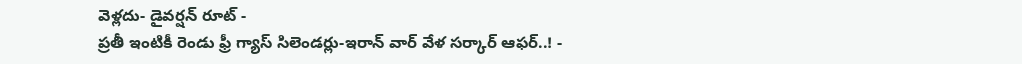వెళ్లదు- డైవర్షన్ రూట్ -
ప్రతీ ఇంటికీ రెండు ఫ్రీ గ్యాస్ సిలెండర్లు-ఇరాన్ వార్ వేళ సర్కార్ ఆఫర్..! -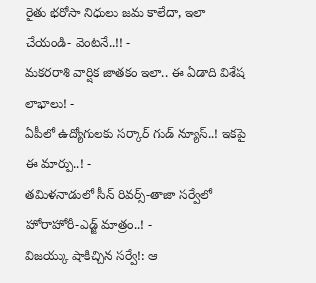రైతు భరోసా నిధులు జమ కాలేదా, ఇలా చేయండి- వెంటనే..!! -
మకరరాశి వార్షిక జాతకం ఇలా.. ఈ ఏడాది విశేష లాభాలు! -
ఏపీలో ఉద్యోగులకు సర్కార్ గుడ్ న్యూస్..! ఇకపై ఈ మార్పు..! -
తమిళనాడులో సీన్ రివర్స్-తాజా సర్వేలో హోరాహోరీ-ఎడ్జ్ మాత్రం..! -
విజయ్కు షాకిచ్చిన సర్వే!: ఆ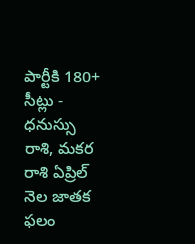పార్టీకి 180+ సీట్లు -
ధనుస్సు రాశి, మకర రాశి ఏప్రిల్ నెల జాతక ఫలం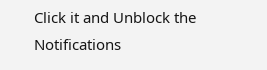Click it and Unblock the Notifications